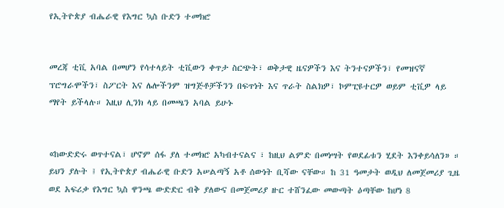የኢትዮጵያ ብሔራዊ የእግር ኳስ ቡድን ተመክሮ


መረጃ ቲቪ አባል በመሆን የሳተላይት ቲቪውን ቀጥታ ስርጭት፣ ወቅታዊ ዜናዎችን እና ትንተናዎችን፣ የመዝናኛ ፕሮግራሞችን፣ ስፖርት እና ሌሎችንም ዝግጅቶቻችንን በፍጥነት እና ጥራት ስልክዎ፣ ኮምፒዩተርዎ ወይም ቲቪዎ ላይ ማየት ይችላሉ። እዚህ ሊንክ ላይ በመጫን አባል ይሁኑ


«ከውድድሩ ወጥተናል፣ ሆኖም ሰፋ ያለ ተመክሮ አካብተናልና ፣ ከዚህ ልምድ በመነሣት የወደፊቱን ሂደት እንቀይሳለን» ። ይህን ያሉት ፤ የኢትዮጵያ ብሔራዊ ቡድን አሠልጣኝ አቶ ሰውነት ቢሻው ናቸው። ከ 31 ዓመታት ወዲህ ለመጀመሪያ ጊዜ ወደ አፍሪቃ የእግር ኳስ ዋንጫ ውድድር ብቅ ያለውና በመጀመሪያ ዙር ተሸንፈው መውጣት ዕጣቸው ከሆነ 8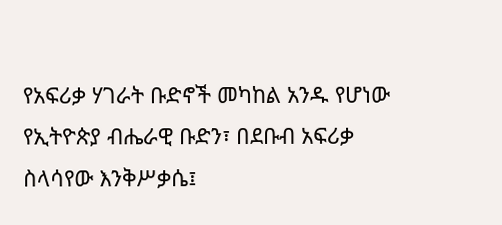የአፍሪቃ ሃገራት ቡድኖች መካከል አንዱ የሆነው የኢትዮጵያ ብሔራዊ ቡድን፣ በደቡብ አፍሪቃ ስላሳየው እንቅሥቃሴ፤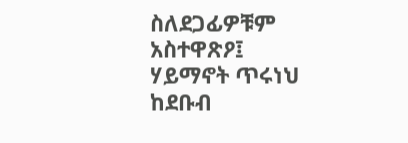ስለደጋፊዎቹም አስተዋጽዖ፤ ሃይማኖት ጥሩነህ ከደቡብ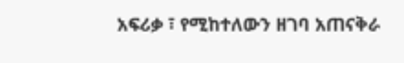አፍሪቃ ፣ የሚከተለውን ዘገባ አጠናቅራ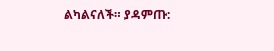ልካልናለች። ያዳምጡ: